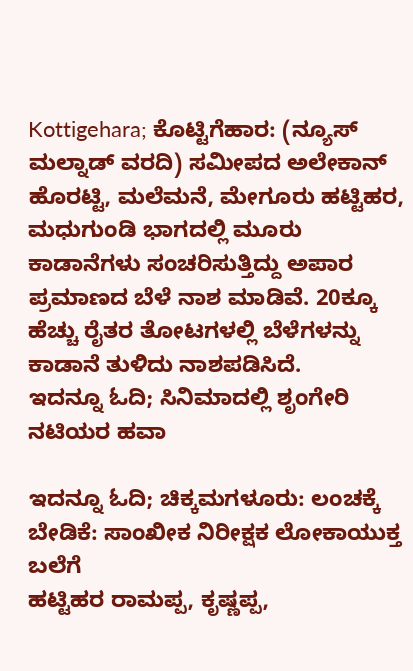Kottigehara; ಕೊಟ್ಟಿಗೆಹಾರ: (ನ್ಯೂಸ್ ಮಲ್ನಾಡ್ ವರದಿ) ಸಮೀಪದ ಅಲೇಕಾನ್ ಹೊರಟ್ಟಿ, ಮಲೆಮನೆ, ಮೇಗೂರು ಹಟ್ಟಿಹರ, ಮಧುಗುಂಡಿ ಭಾಗದಲ್ಲಿ ಮೂರು ಕಾಡಾನೆಗಳು ಸಂಚರಿಸುತ್ತಿದ್ದು ಅಪಾರ ಪ್ರಮಾಣದ ಬೆಳೆ ನಾಶ ಮಾಡಿವೆ. 20ಕ್ಕೂ ಹೆಚ್ಚು ರೈತರ ತೋಟಗಳಲ್ಲಿ ಬೆಳೆಗಳನ್ನು ಕಾಡಾನೆ ತುಳಿದು ನಾಶಪಡಿಸಿದೆ.
ಇದನ್ನೂ ಓದಿ; ಸಿನಿಮಾದಲ್ಲಿ ಶೃಂಗೇರಿ ನಟಿಯರ ಹವಾ

ಇದನ್ನೂ ಓದಿ; ಚಿಕ್ಕಮಗಳೂರು: ಲಂಚಕ್ಕೆ ಬೇಡಿಕೆ: ಸಾಂಖೀಕ ನಿರೀಕ್ಷಕ ಲೋಕಾಯುಕ್ತ ಬಲೆಗೆ
ಹಟ್ಟಿಹರ ರಾಮಪ್ಪ, ಕೃಷ್ಣಪ್ಪ,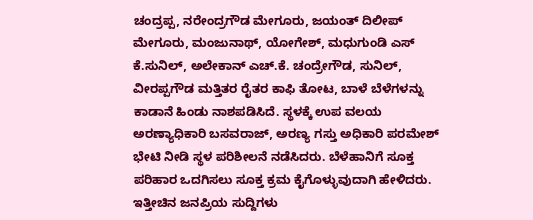ಚಂದ್ರಪ್ಪ, ನರೇಂದ್ರಗೌಡ ಮೇಗೂರು, ಜಯಂತ್ ದಿಲೀಪ್ ಮೇಗೂರು, ಮಂಜುನಾಥ್, ಯೋಗೇಶ್, ಮಧುಗುಂಡಿ ಎಸ್ ಕೆ.ಸುನಿಲ್, ಅಲೇಕಾನ್ ಎಚ್.ಕೆ. ಚಂದ್ರೇಗೌಡ, ಸುನಿಲ್, ವೀರಪ್ಪಗೌಡ ಮತ್ತಿತರ ರೈತರ ಕಾಫಿ ತೋಟ, ಬಾಳೆ ಬೆಳೆಗಳನ್ನು ಕಾಡಾನೆ ಹಿಂಡು ನಾಶಪಡಿಸಿದೆ. ಸ್ಥಳಕ್ಕೆ ಉಪ ವಲಯ ಅರಣ್ಯಾಧಿಕಾರಿ ಬಸವರಾಜ್, ಅರಣ್ಯ ಗಸ್ತು ಅಧಿಕಾರಿ ಪರಮೇಶ್ ಭೇಟಿ ನೀಡಿ ಸ್ಥಳ ಪರಿಶೀಲನೆ ನಡೆಸಿದರು. ಬೆಳೆಹಾನಿಗೆ ಸೂಕ್ತ ಪರಿಹಾರ ಒದಗಿಸಲು ಸೂಕ್ತ ಕ್ರಮ ಕೈಗೊಳ್ಳುವುದಾಗಿ ಹೇಳಿದರು.
ಇತ್ತೀಚಿನ ಜನಪ್ರಿಯ ಸುದ್ದಿಗಳು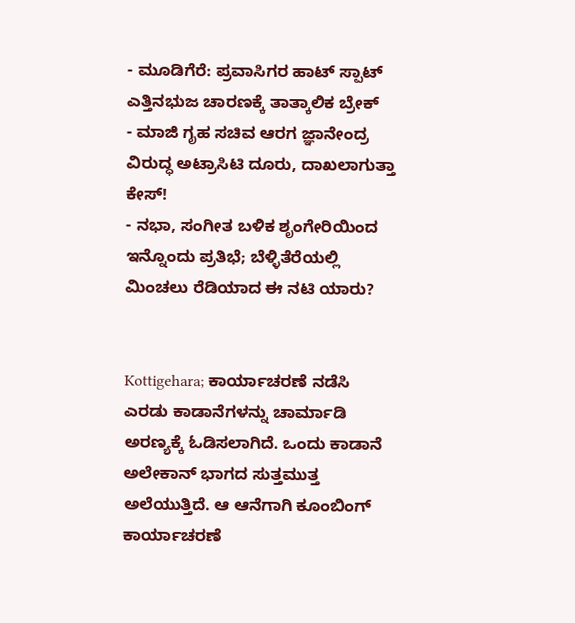- ಮೂಡಿಗೆರೆ: ಪ್ರವಾಸಿಗರ ಹಾಟ್ ಸ್ಪಾಟ್ ಎತ್ತಿನಭುಜ ಚಾರಣಕ್ಕೆ ತಾತ್ಕಾಲಿಕ ಬ್ರೇಕ್
- ಮಾಜಿ ಗೃಹ ಸಚಿವ ಆರಗ ಜ್ಞಾನೇಂದ್ರ ವಿರುದ್ಧ ಅಟ್ರಾಸಿಟಿ ದೂರು, ದಾಖಲಾಗುತ್ತಾ ಕೇಸ್!
- ನಭಾ, ಸಂಗೀತ ಬಳಿಕ ಶೃಂಗೇರಿಯಿಂದ ಇನ್ನೊಂದು ಪ್ರತಿಭೆ; ಬೆಳ್ಳಿತೆರೆಯಲ್ಲಿ ಮಿಂಚಲು ರೆಡಿಯಾದ ಈ ನಟಿ ಯಾರು?


Kottigehara; ಕಾರ್ಯಾಚರಣೆ ನಡೆಸಿ ಎರಡು ಕಾಡಾನೆಗಳನ್ನು ಚಾರ್ಮಾಡಿ ಅರಣ್ಯಕ್ಕೆ ಓಡಿಸಲಾಗಿದೆ. ಒಂದು ಕಾಡಾನೆ ಅಲೇಕಾನ್ ಭಾಗದ ಸುತ್ತಮುತ್ತ ಅಲೆಯುತ್ತಿದೆ. ಆ ಆನೆಗಾಗಿ ಕೂಂಬಿಂಗ್ ಕಾರ್ಯಾಚರಣೆ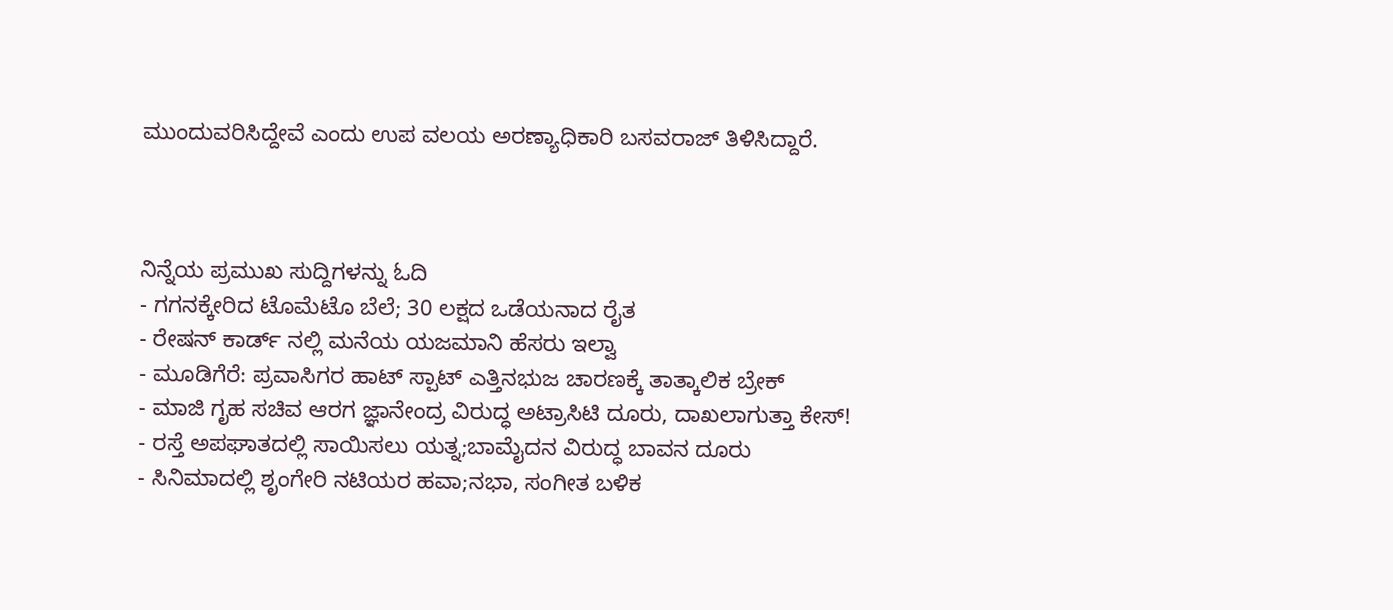ಮುಂದುವರಿಸಿದ್ದೇವೆ ಎಂದು ಉಪ ವಲಯ ಅರಣ್ಯಾಧಿಕಾರಿ ಬಸವರಾಜ್ ತಿಳಿಸಿದ್ದಾರೆ.



ನಿನ್ನೆಯ ಪ್ರಮುಖ ಸುದ್ದಿಗಳನ್ನು ಓದಿ
- ಗಗನಕ್ಕೇರಿದ ಟೊಮೆಟೊ ಬೆಲೆ; 30 ಲಕ್ಷದ ಒಡೆಯನಾದ ರೈತ
- ರೇಷನ್ ಕಾರ್ಡ್ ನಲ್ಲಿ ಮನೆಯ ಯಜಮಾನಿ ಹೆಸರು ಇಲ್ವಾ
- ಮೂಡಿಗೆರೆ: ಪ್ರವಾಸಿಗರ ಹಾಟ್ ಸ್ಪಾಟ್ ಎತ್ತಿನಭುಜ ಚಾರಣಕ್ಕೆ ತಾತ್ಕಾಲಿಕ ಬ್ರೇಕ್
- ಮಾಜಿ ಗೃಹ ಸಚಿವ ಆರಗ ಜ್ಞಾನೇಂದ್ರ ವಿರುದ್ಧ ಅಟ್ರಾಸಿಟಿ ದೂರು, ದಾಖಲಾಗುತ್ತಾ ಕೇಸ್!
- ರಸ್ತೆ ಅಪಘಾತದಲ್ಲಿ ಸಾಯಿಸಲು ಯತ್ನ;ಬಾಮೈದನ ವಿರುದ್ಧ ಬಾವನ ದೂರು
- ಸಿನಿಮಾದಲ್ಲಿ ಶೃಂಗೇರಿ ನಟಿಯರ ಹವಾ;ನಭಾ, ಸಂಗೀತ ಬಳಿಕ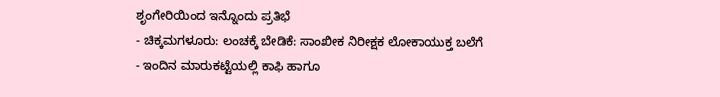ಶೃಂಗೇರಿಯಿಂದ ಇನ್ನೊಂದು ಪ್ರತಿಭೆ
- ಚಿಕ್ಕಮಗಳೂರು: ಲಂಚಕ್ಕೆ ಬೇಡಿಕೆ: ಸಾಂಖೀಕ ನಿರೀಕ್ಷಕ ಲೋಕಾಯುಕ್ತ ಬಲೆಗೆ
- ಇಂದಿನ ಮಾರುಕಟ್ಟೆಯಲ್ಲಿ ಕಾಫಿ ಹಾಗೂ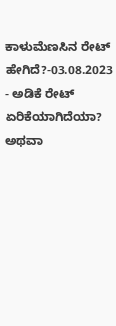ಕಾಳುಮೆಣಸಿನ ರೇಟ್ ಹೇಗಿದೆ?-03.08.2023
- ಅಡಿಕೆ ರೇಟ್ ಏರಿಕೆಯಾಗಿದೆಯಾ? ಅಥವಾ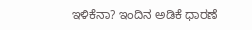ಇಳಿಕೆನಾ? ಇಂದಿನ ಅಡಿಕೆ ಧಾರಣೆ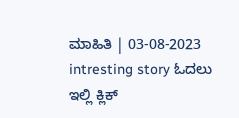ಮಾಹಿತಿ | 03-08-2023
intresting story ಓದಲು ಇಲ್ಲಿ ಕ್ಲಿಕ್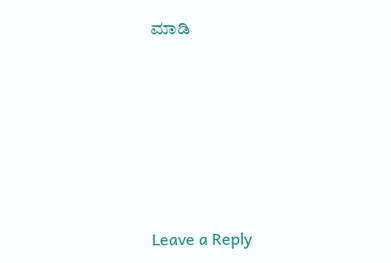ಮಾಡಿ






Leave a Reply